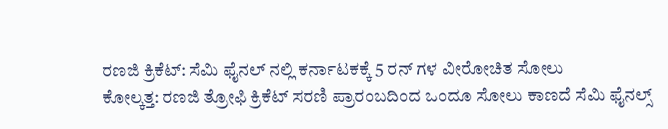ರಣಜಿ ಕ್ರಿಕೆಟ್: ಸೆಮಿ ಫೈನಲ್ ನಲ್ಲಿ ಕರ್ನಾಟಕಕ್ಕೆ 5 ರನ್ ಗಳ ವೀರೋಚಿತ ಸೋಲು
ಕೋಲ್ಕತ್ತ: ರಣಜಿ ತ್ರೋಫಿ ಕ್ರಿಕೆಟ್ ಸರಣಿ ಪ್ರಾರಂಬದಿಂದ ಒಂದೂ ಸೋಲು ಕಾಣದೆ ಸೆಮಿ ಫೈನಲ್ಸ್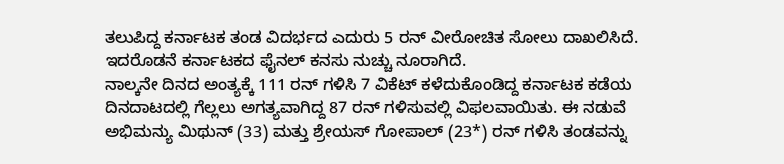ತಲುಪಿದ್ದ ಕರ್ನಾಟಕ ತಂಡ ವಿದರ್ಭದ ಎದುರು 5 ರನ್ ವೀರೋಚಿತ ಸೋಲು ದಾಖಲಿಸಿದೆ. ಇದರೊಡನೆ ಕರ್ನಾಟಕದ ಫೈನಲ್ ಕನಸು ನುಚ್ಚು ನೂರಾಗಿದೆ.
ನಾಲ್ಕನೇ ದಿನದ ಅಂತ್ಯಕ್ಕೆ 111 ರನ್ ಗಳಿಸಿ 7 ವಿಕೆಟ್ ಕಳೆದುಕೊಂಡಿದ್ದ ಕರ್ನಾಟಕ ಕಡೆಯ ದಿನದಾಟದಲ್ಲಿ ಗೆಲ್ಲಲು ಅಗತ್ಯವಾಗಿದ್ದ 87 ರನ್ ಗಳಿಸುವಲ್ಲಿ ವಿಫಲವಾಯಿತು. ಈ ನಡುವೆ ಅಭಿಮನ್ಯು ಮಿಥುನ್ (33) ಮತ್ತು ಶ್ರೇಯಸ್ ಗೋಪಾಲ್ (23*) ರನ್ ಗಳಿಸಿ ತಂಡವನ್ನು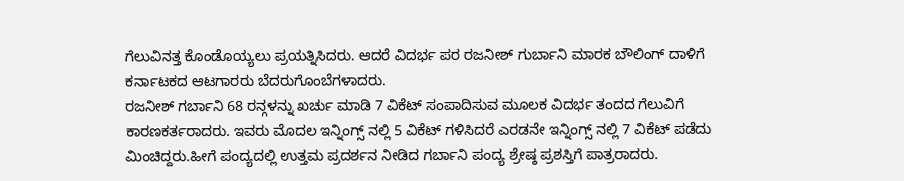ಗೆಲುವಿನತ್ತ ಕೊಂಡೊಯ್ಯಲು ಪ್ರಯತ್ನಿಸಿದರು. ಆದರೆ ವಿದರ್ಭ ಪರ ರಜನೀಶ್ ಗುರ್ಬಾನಿ ಮಾರಕ ಬೌಲಿಂಗ್ ದಾಳಿಗೆ ಕರ್ನಾಟಕದ ಆಟಗಾರರು ಬೆದರುಗೊಂಬೆಗಳಾದರು.
ರಜನೀಶ್ ಗರ್ಬಾನಿ 68 ರನ್ಗಳನ್ನು ಖರ್ಚು ಮಾಡಿ 7 ವಿಕೆಟ್ ಸಂಪಾದಿಸುವ ಮೂಲಕ ವಿದರ್ಭ ತಂದದ ಗೆಲುವಿಗೆ ಕಾರಣಕರ್ತರಾದರು. ಇವರು ಮೊದಲ ಇನ್ನಿಂಗ್ಸ್ ನಲ್ಲಿ 5 ವಿಕೆಟ್ ಗಳಿಸಿದರೆ ಎರಡನೇ ಇನ್ನಿಂಗ್ಸ್ ನಲ್ಲಿ 7 ವಿಕೆಟ್ ಪಡೆದು ಮಿಂಚಿದ್ದರು.ಹೀಗೆ ಪಂದ್ಯದಲ್ಲಿ ಉತ್ತಮ ಪ್ರದರ್ಶನ ನೀಡಿದ ಗರ್ಬಾನಿ ಪಂದ್ಯ ಶ್ರೇಷ್ಠ ಪ್ರಶಸ್ತಿಗೆ ಪಾತ್ರರಾದರು.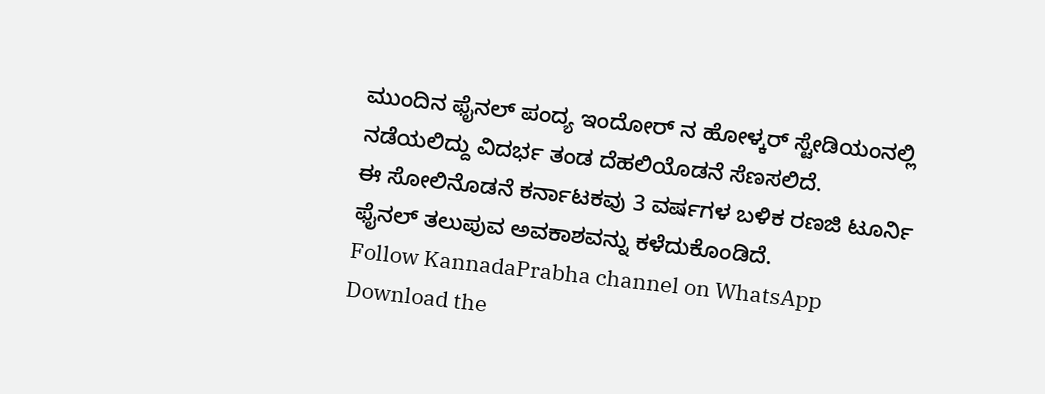ಮುಂದಿನ ಫೈನಲ್ ಪಂದ್ಯ ಇಂದೋರ್ ನ ಹೋಳ್ಕರ್ ಸ್ಟೇಡಿಯಂನಲ್ಲಿ ನಡೆಯಲಿದ್ದು ವಿದರ್ಭ ತಂಡ ದೆಹಲಿಯೊಡನೆ ಸೆಣಸಲಿದೆ.
ಈ ಸೋಲಿನೊಡನೆ ಕರ್ನಾಟಕವು 3 ವರ್ಷಗಳ ಬಳಿಕ ರಣಜಿ ಟೂರ್ನಿ ಫೈನಲ್ ತಲುಪುವ ಅವಕಾಶವನ್ನು ಕಳೆದುಕೊಂಡಿದೆ.
Follow KannadaPrabha channel on WhatsApp
Download the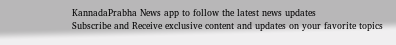KannadaPrabha News app to follow the latest news updates
Subscribe and Receive exclusive content and updates on your favorite topics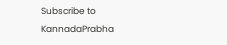Subscribe to KannadaPrabha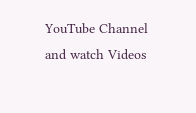YouTube Channel and watch Videos